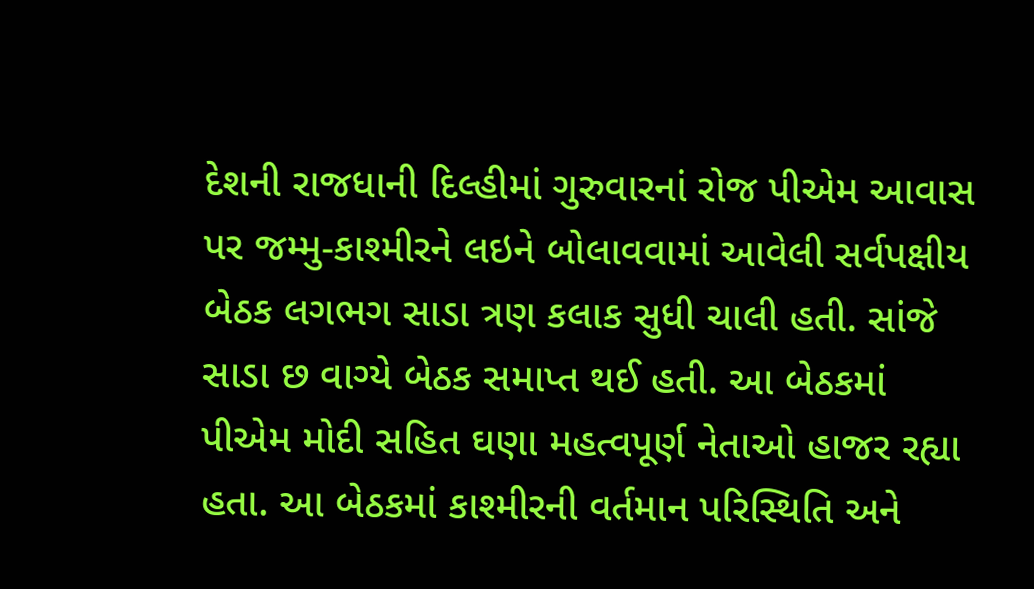દેશની રાજધાની દિલ્હીમાં ગુરુવારનાં રોજ પીએમ આવાસ પર જમ્મુ-કાશ્મીરને લઇને બોલાવવામાં આવેલી સર્વપક્ષીય બેઠક લગભગ સાડા ત્રણ કલાક સુધી ચાલી હતી. સાંજે સાડા છ વાગ્યે બેઠક સમાપ્ત થઈ હતી. આ બેઠકમાં પીએમ મોદી સહિત ઘણા મહત્વપૂર્ણ નેતાઓ હાજર રહ્યા હતા. આ બેઠકમાં કાશ્મીરની વર્તમાન પરિસ્થિતિ અને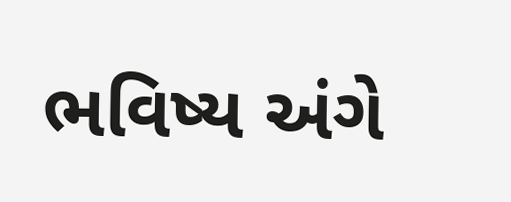ભવિષ્ય અંગે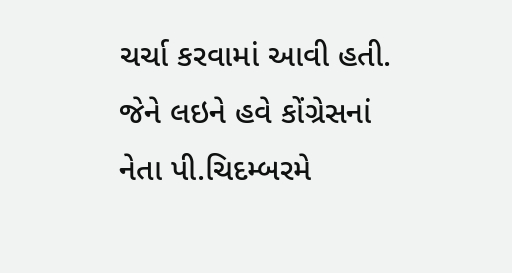ચર્ચા કરવામાં આવી હતી. જેને લઇને હવે કોંગ્રેસનાં નેતા પી.ચિદમ્બરમે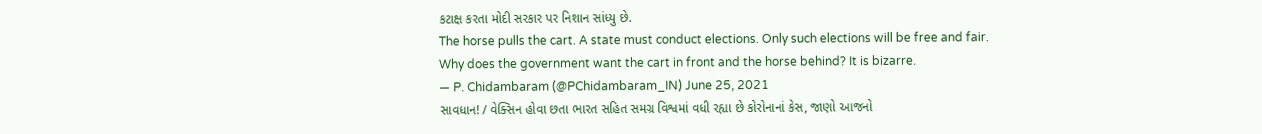કટાક્ષ કરતા મોદી સરકાર પર નિશાન સાંધ્યુ છે.
The horse pulls the cart. A state must conduct elections. Only such elections will be free and fair.
Why does the government want the cart in front and the horse behind? It is bizarre.
— P. Chidambaram (@PChidambaram_IN) June 25, 2021
સાવધાન! / વેક્સિન હોવા છતા ભારત સહિત સમગ્ર વિશ્વમાં વધી રહ્યા છે કોરોનાનાં કેસ, જાણો આજનો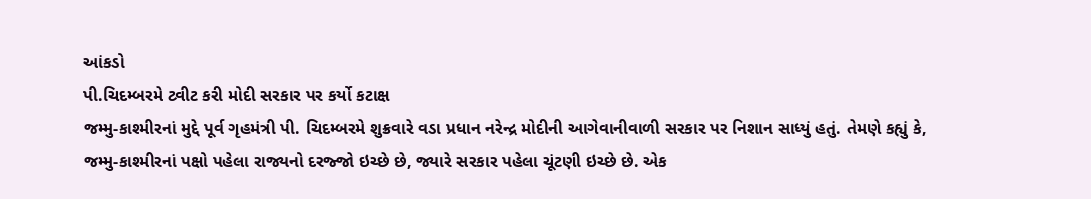આંકડો
પી.ચિદમ્બરમે ટ્વીટ કરી મોદી સરકાર પર કર્યો કટાક્ષ
જમ્મુ-કાશ્મીરનાં મુદ્દે પૂર્વ ગૃહમંત્રી પી. ચિદમ્બરમે શુક્રવારે વડા પ્રધાન નરેન્દ્ર મોદીની આગેવાનીવાળી સરકાર પર નિશાન સાધ્યું હતું. તેમણે કહ્યું કે, જમ્મુ-કાશ્મીરનાં પક્ષો પહેલા રાજ્યનો દરજ્જો ઇચ્છે છે, જ્યારે સરકાર પહેલા ચૂંટણી ઇચ્છે છે. એક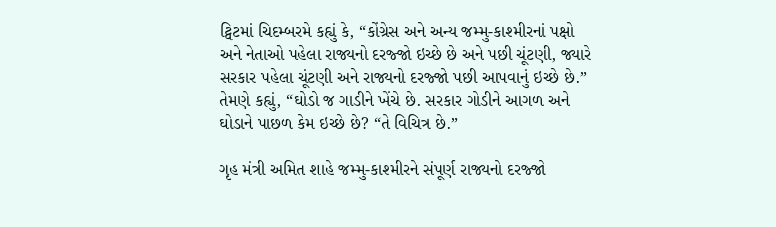ટ્વિટમાં ચિદમ્બરમે કહ્યું કે, “કોંગ્રેસ અને અન્ય જમ્મુ-કાશ્મીરનાં પક્ષો અને નેતાઓ પહેલા રાજ્યનો દરજ્જો ઇચ્છે છે અને પછી ચૂંટણી, જ્યારે સરકાર પહેલા ચૂંટણી અને રાજ્યનો દરજ્જો પછી આપવાનું ઇચ્છે છે.” તેમણે કહ્યું, “ઘોડો જ ગાડીને ખેંચે છે. સરકાર ગોડીને આગળ અને ઘોડાને પાછળ કેમ ઇચ્છે છે? “તે વિચિત્ર છે.”

ગૃહ મંત્રી અમિત શાહે જમ્મુ-કાશ્મીરને સંપૂર્ણ રાજ્યનો દરજ્જો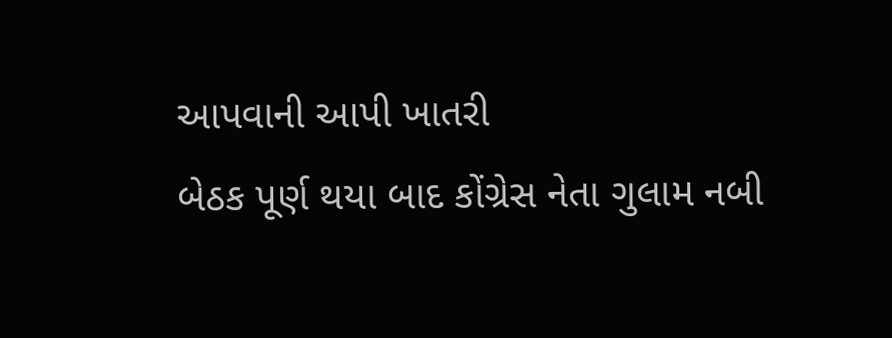આપવાની આપી ખાતરી
બેઠક પૂર્ણ થયા બાદ કોંગ્રેસ નેતા ગુલામ નબી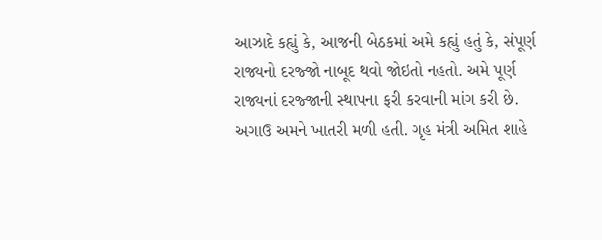આઝાદે કહ્યું કે, આજની બેઠકમાં અમે કહ્યું હતું કે, સંપૂર્ણ રાજ્યનો દરજ્જો નાબૂદ થવો જોઇતો નહતો. અમે પૂર્ણ રાજ્યનાં દરજ્જાની સ્થાપના ફરી કરવાની માંગ કરી છે. અગાઉ અમને ખાતરી મળી હતી. ગૃહ મંત્રી અમિત શાહે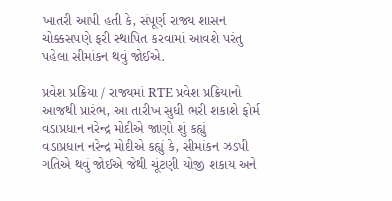ખાતરી આપી હતી કે, સંપૂર્ણ રાજ્ય શાસન ચોક્કસપણે ફરી સ્થાપિત કરવામાં આવશે પરંતુ પહેલા સીમાંકન થવું જોઈએ.

પ્રવેશ પ્રક્રિયા / રાજ્યમાં RTE પ્રવેશ પ્રક્રિયાનો આજથી પ્રારંભ, આ તારીખ સુધી ભરી શકાશે ફોર્મ
વડાપ્રધાન નરેન્દ્ર મોદીએ જાણો શું કહ્યું
વડાપ્રધાન નરેન્દ્ર મોદીએ કહ્યું કે, સીમાંકન ઝડપી ગતિએ થવું જોઈએ જેથી ચૂંટણી યોજી શકાય અને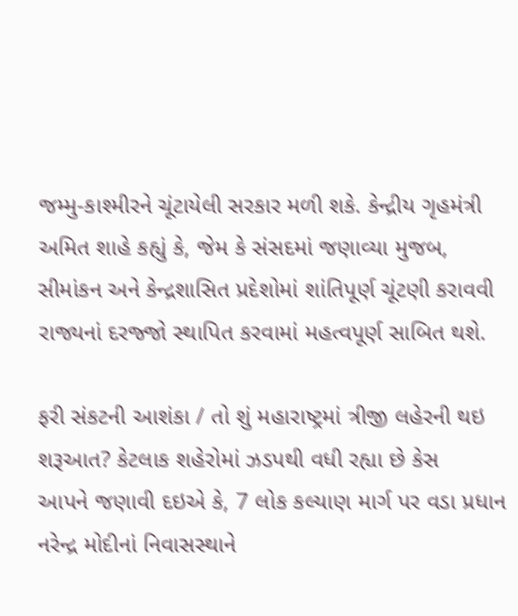જમ્મુ-કાશ્મીરને ચૂંટાયેલી સરકાર મળી શકે. કેન્દ્રીય ગૃહમંત્રી અમિત શાહે કહ્યું કે, જેમ કે સંસદમાં જણાવ્યા મુજબ, સીમાંકન અને કેન્દ્રશાસિત પ્રદેશોમાં શાંતિપૂર્ણ ચૂંટણી કરાવવી રાજ્યનાં દરજ્જો સ્થાપિત કરવામાં મહત્વપૂર્ણ સાબિત થશે.

ફરી સંકટની આશંકા / તો શું મહારાષ્ટ્રમાં ત્રીજી લહેરની થઇ શરૂઆત? કેટલાક શહેરોમાં ઝડપથી વધી રહ્યા છે કેસ
આપને જણાવી દઇએ કે, 7 લોક કલ્યાણ માર્ગ પર વડા પ્રધાન નરેન્દ્ર મોદીનાં નિવાસસ્થાને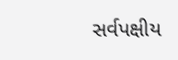સર્વપક્ષીય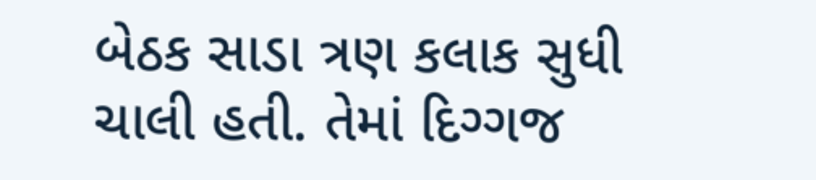બેઠક સાડા ત્રણ કલાક સુધી ચાલી હતી. તેમાં દિગ્ગજ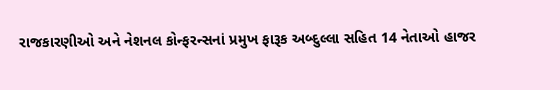રાજકારણીઓ અને નેશનલ કોન્ફરન્સનાં પ્રમુખ ફારૂક અબ્દુલ્લા સહિત 14 નેતાઓ હાજર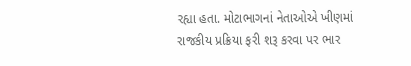રહ્યા હતા. મોટાભાગનાં નેતાઓએ ખીણમાં રાજકીય પ્રક્રિયા ફરી શરૂ કરવા પર ભાર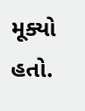મૂક્યો હતો.